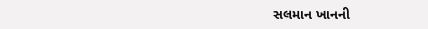સલમાન ખાનની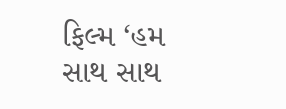ફિલ્મ ‘હમ સાથ સાથ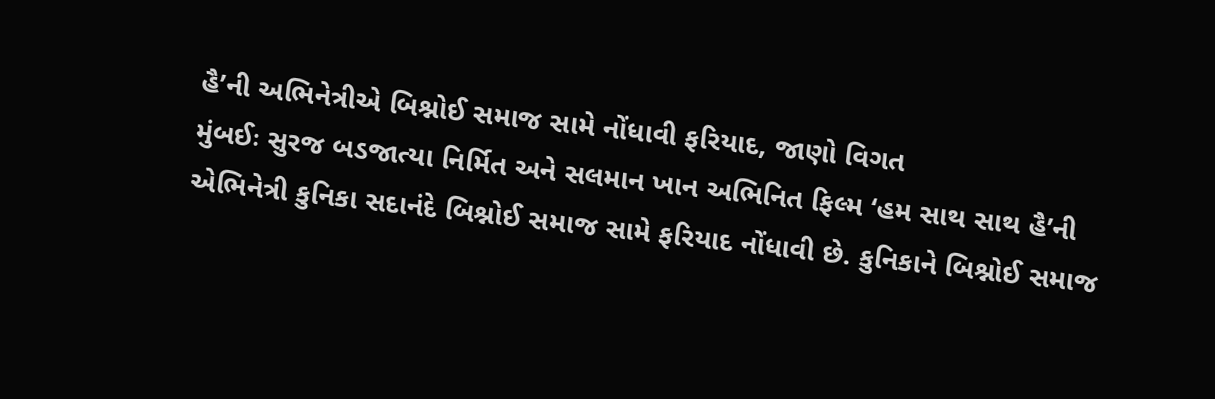હૈ’ની અભિનેત્રીએ બિશ્નોઈ સમાજ સામે નોંધાવી ફરિયાદ, જાણો વિગત
મુંબઈઃ સુરજ બડજાત્યા નિર્મિત અને સલમાન ખાન અભિનિત ફિલ્મ ‘હમ સાથ સાથ હૈ’ની એભિનેત્રી કુનિકા સદાનંદે બિશ્નોઈ સમાજ સામે ફરિયાદ નોંધાવી છે. કુનિકાને બિશ્નોઈ સમાજ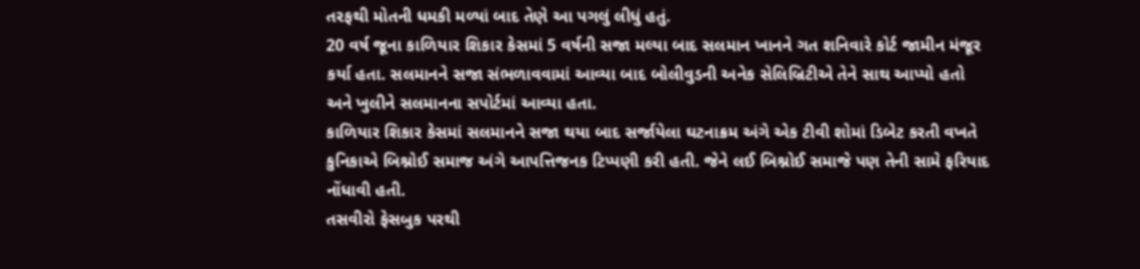તરફથી મોતની ધમકી મળ્યાં બાદ તેણે આ પગલું લીધું હતું.
20 વર્ષ જૂના કાળિયાર શિકાર કેસમાં 5 વર્ષની સજા મલ્યા બાદ સલમાન ખાનને ગત શનિવારે કોર્ટ જામીન મંજૂર કર્યા હતા. સલમાનને સજા સંભળાવવામાં આવ્યા બાદ બોલીવુડની અનેક સેલિબ્રિટીએ તેને સાથ આપ્યો હતો અને ખુલીને સલમાનના સપોર્ટમાં આવ્યા હતા.
કાળિયાર શિકાર કેસમાં સલમાનને સજા થયા બાદ સર્જાયેલા ઘટનાક્રમ અંગે એક ટીવી શોમાં ડિબેટ કરતી વખતે કુનિકાએ બિશ્નોઈ સમાજ અંગે આપત્તિજનક ટિપ્પણી કરી હતી. જેને લઈ બિશ્નોઈ સમાજે પણ તેની સામે ફરિયાદ નોંધાવી હતી.
તસવીરો ફેસબુક પરથી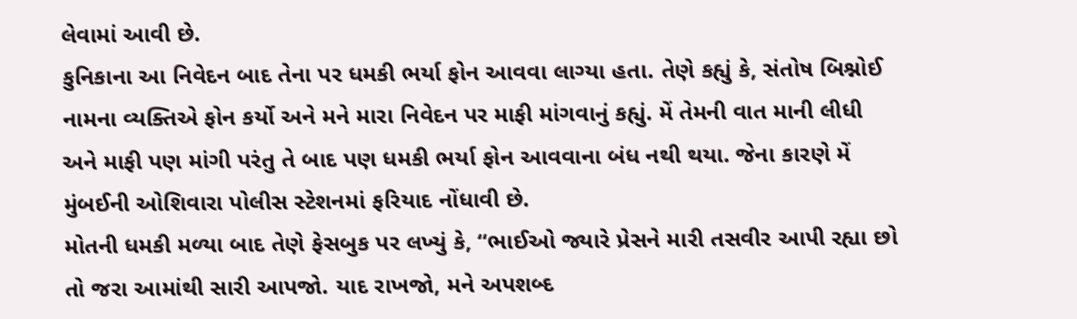લેવામાં આવી છે.
કુનિકાના આ નિવેદન બાદ તેના પર ધમકી ભર્યા ફોન આવવા લાગ્યા હતા. તેણે કહ્યું કે, સંતોષ બિશ્નોઈ નામના વ્યક્તિએ ફોન કર્યો અને મને મારા નિવેદન પર માફી માંગવાનું કહ્યું. મેં તેમની વાત માની લીધી અને માફી પણ માંગી પરંતુ તે બાદ પણ ધમકી ભર્યા ફોન આવવાના બંધ નથી થયા. જેના કારણે મેં મુંબઈની ઓશિવારા પોલીસ સ્ટેશનમાં ફરિયાદ નોંધાવી છે.
મોતની ધમકી મળ્યા બાદ તેણે ફેસબુક પર લખ્યું કે, “ભાઈઓ જ્યારે પ્રેસને મારી તસવીર આપી રહ્યા છો તો જરા આમાંથી સારી આપજો. યાદ રાખજો, મને અપશબ્દ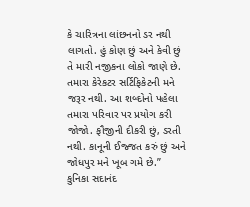કે ચારિત્રના લાંછનનો ડર નથી લાગતો. હું કોણ છું અને કેવી છું તે મારી નજીકના લોકો જાણે છે. તમારા કેરેકટર સર્ટિફિકેટની મને જરૂર નથી. આ શબ્દોનો પહેલા તમારા પરિવાર પર પ્રયોગ કરી જોજો. ફૌજીની દીકરી છું, ડરતી નથી. કાનૂની ઈજ્જત કરું છું અને જોધપુર મને ખૂબ ગમે છે.”
કુનિકા સદાનંદ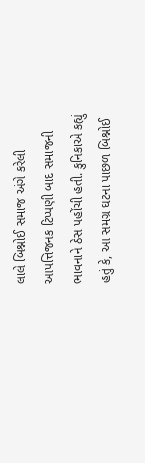લાલે બિશ્નોઈ સમાજ અંગે કરેલી આપત્તિજનક ટિપ્પણી બાદ સમાજની ભાવનાને ઠેસ પહોંચી હતી. કુનિકાએ કહ્યું હતું કે, આ સમગ્ર ઘટના પાછળ બિશ્નોઈ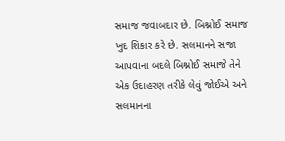સમાજ જવાબદાર છે. બિશ્નોઈ સમાજ ખુદ શિકાર કરે છે. સલમાનને સજા આપવાના બદલે બિશ્નોઈ સમાજે તેને એક ઉદાહરણ તરીકે લેવું જોઈએ અને સલમાનના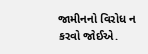જામીનનો વિરોધ ન કરવો જોઈએ.